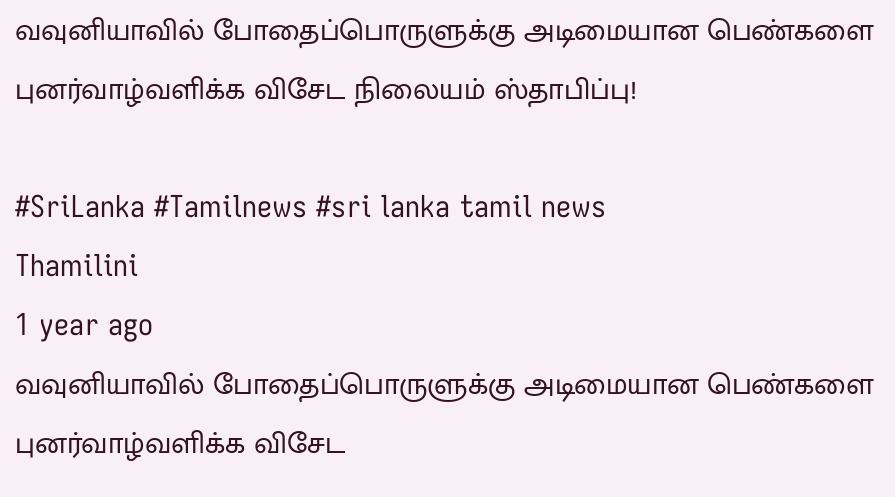வவுனியாவில் போதைப்பொருளுக்கு அடிமையான பெண்களை புனர்வாழ்வளிக்க விசேட நிலையம் ஸ்தாபிப்பு!

#SriLanka #Tamilnews #sri lanka tamil news
Thamilini
1 year ago
வவுனியாவில் போதைப்பொருளுக்கு அடிமையான பெண்களை புனர்வாழ்வளிக்க விசேட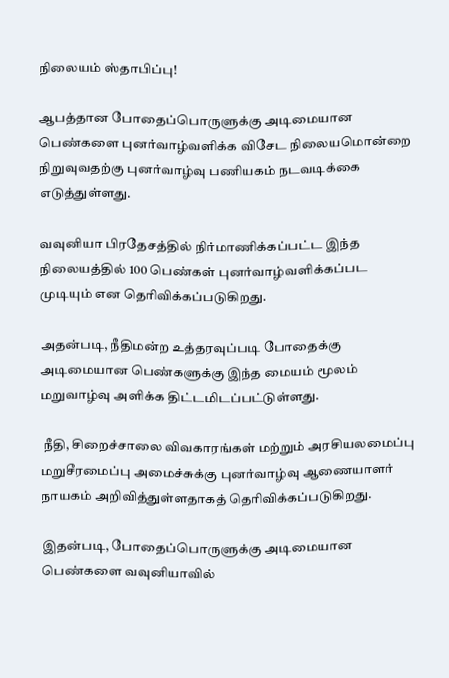நிலையம் ஸ்தாபிப்பு!

ஆபத்தான போதைப்பொருளுக்கு அடிமையான பெண்களை புனர்வாழ்வளிக்க விசேட நிலையமொன்றை நிறுவுவதற்கு புனர்வாழ்வு பணியகம் நடவடிக்கை எடுத்துள்ளது.

வவுனியா பிரதேசத்தில் நிர்மாணிக்கப்பட்ட இந்த நிலையத்தில் 100 பெண்கள் புனர்வாழ்வளிக்கப்பட முடியும் என தெரிவிக்கப்படுகிறது.

அதன்படி, நீதிமன்ற உத்தரவுப்படி போதைக்கு அடிமையான பெண்களுக்கு இந்த மையம் மூலம் மறுவாழ்வு அளிக்க திட்டமிடப்பட்டுள்ளது.

 நீதி, சிறைச்சாலை விவகாரங்கள் மற்றும் அரசியலமைப்பு மறுசீரமைப்பு அமைச்சுக்கு புனர்வாழ்வு ஆணையாளர் நாயகம் அறிவித்துள்ளதாகத் தெரிவிக்கப்படுகிறது.

இதன்படி, போதைப்பொருளுக்கு அடிமையான பெண்களை வவுனியாவில்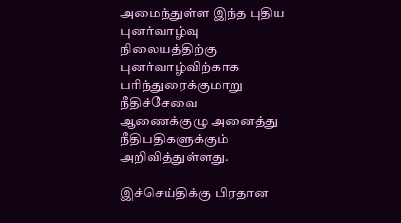அமைந்துள்ள இந்த புதிய புனர்வாழ்வு நிலையத்திற்கு புனர்வாழ்விற்காக பரிந்துரைக்குமாறு நீதிச்சேவை ஆணைக்குழு அனைத்து நீதிபதிகளுக்கும் அறிவித்துள்ளது.

இச்செய்திக்கு பிரதான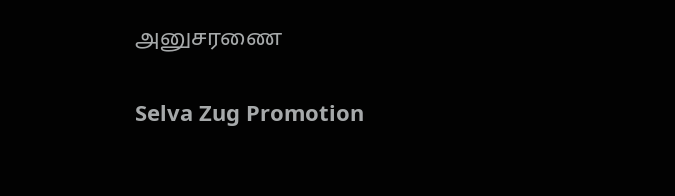அனுசரணை

Selva Zug Promotion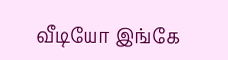வீடியோ இங்கே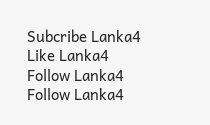Subcribe Lanka4
Like Lanka4
Follow Lanka4
Follow Lanka4